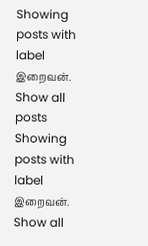Showing posts with label இறைவன். Show all posts
Showing posts with label இறைவன். Show all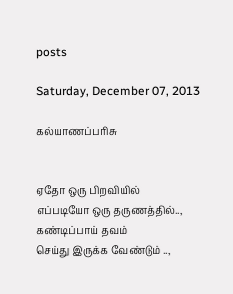posts

Saturday, December 07, 2013

கல்யாணப்பரிசு


ஏதோ ஒரு பிறவியில்
எப்படியோ ஒரு தருணத்தில்..,
கண்டிப்பாய் தவம்
செய்து இருக்க வேண்டும் ..,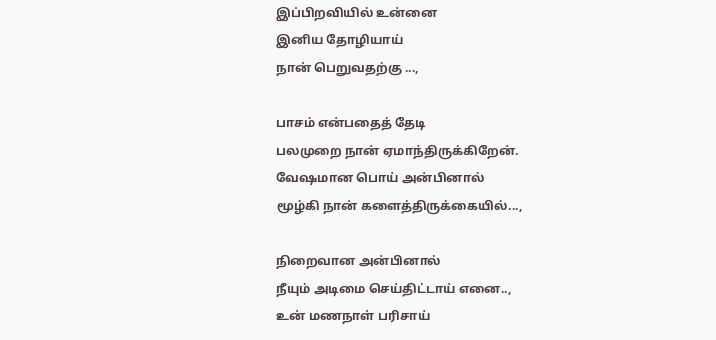இப்பிறவியில் உன்னை
இனிய தோழியாய்
நான் பெறுவதற்கு ...,

பாசம் என்பதைத் தேடி
பலமுறை நான் ஏமாந்திருக்கிறேன்.
வேஷமான பொய் அன்பினால்
மூழ்கி நான் களைத்திருக்கையில்...,

நிறைவான அன்பினால்
நீயும் அடிமை செய்திட்டாய் எனை..,
உன் மணநாள் பரிசாய்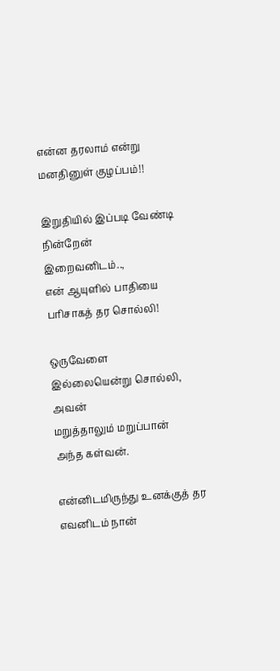என்ன தரலாம் என்று
மனதினுள் குழப்பம்!!

இறுதியில் இப்படி வேண்டி நின்றேன்
இறைவனிடம்..,
என் ஆயுளில் பாதியை
பரிசாகத் தர சொல்லி!

ஒருவேளை
இல்லையென்று சொல்லி, அவன்
மறுத்தாலும் மறுப்பான்
அந்த கள்வன்.

என்னிடமிருந்து உனக்குத் தர‌
எவனிடம் நான்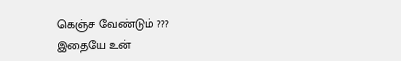கெஞ்ச வேண்டும் ???
இதையே உன்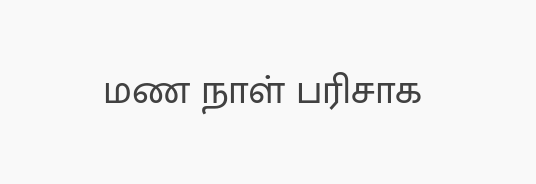மண நாள் பரிசாக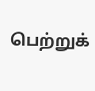பெற்றுக்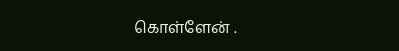கொள்ளேன் .